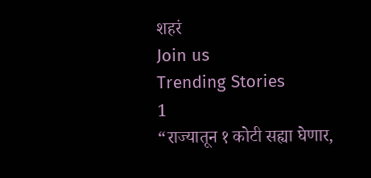शहरं
Join us
Trending Stories
1
“राज्यातून १ कोटी सह्या घेणार,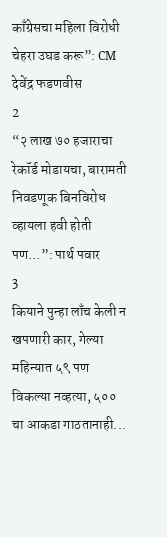काँग्रेसचा महिला विरोधी चेहरा उघड करू”: CM देवेंद्र फडणवीस
2
“२ लाख ७० हजाराचा रेकॉर्ड मोडायचा, बारामती निवडणूक बिनविरोध व्हायला हवी होती पण…”: पार्थ पवार
3
कियाने पुन्हा लाँच केली न खपणारी कार, गेल्या महिन्यात ५९ पण विकल्या नव्हत्या, ५०० चा आकडा गाठतानाही...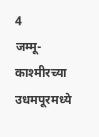4
जम्मू-काश्मीरच्या उधमपूरमध्ये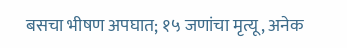बसचा भीषण अपघात; १५ जणांचा मृत्यू, अनेक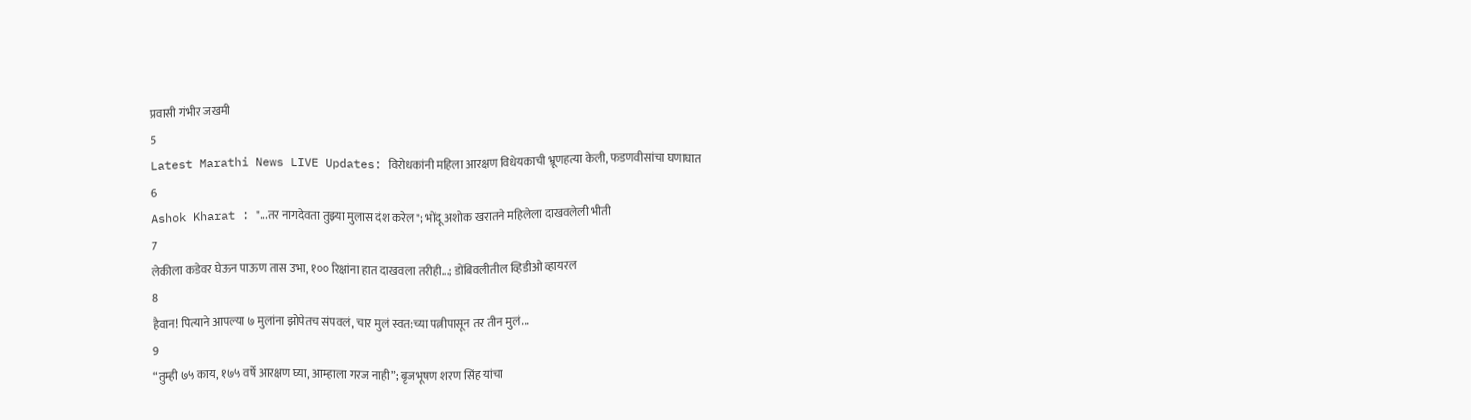प्रवासी गंभीर जखमी
5
Latest Marathi News LIVE Updates: विरोधकांनी महिला आरक्षण विधेयकाची भ्रूणहत्या केली, फडणवीसांचा घणाघात
6
Ashok Kharat : "...तर नागदेवता तुझ्या मुलास दंश करेल"; भोंदू अशोक खरातने महिलेला दाखवलेली भीती
7
लेकीला कडेवर घेऊन पाऊण तास उभा, १०० रिक्षांना हात दाखवला तरीही...; डोंबिवलीतील व्हिडीओ व्हायरल
8
हैवान! पित्याने आपल्या ७ मुलांना झोपेतच संपवलं, चार मुलं स्वत:च्या पत्नीपासून तर तीन मुलं...
9
“तुम्ही ७५ काय, १७५ वर्षे आरक्षण घ्या, आम्हाला गरज नाही”; बृजभूषण शरण सिंह यांचा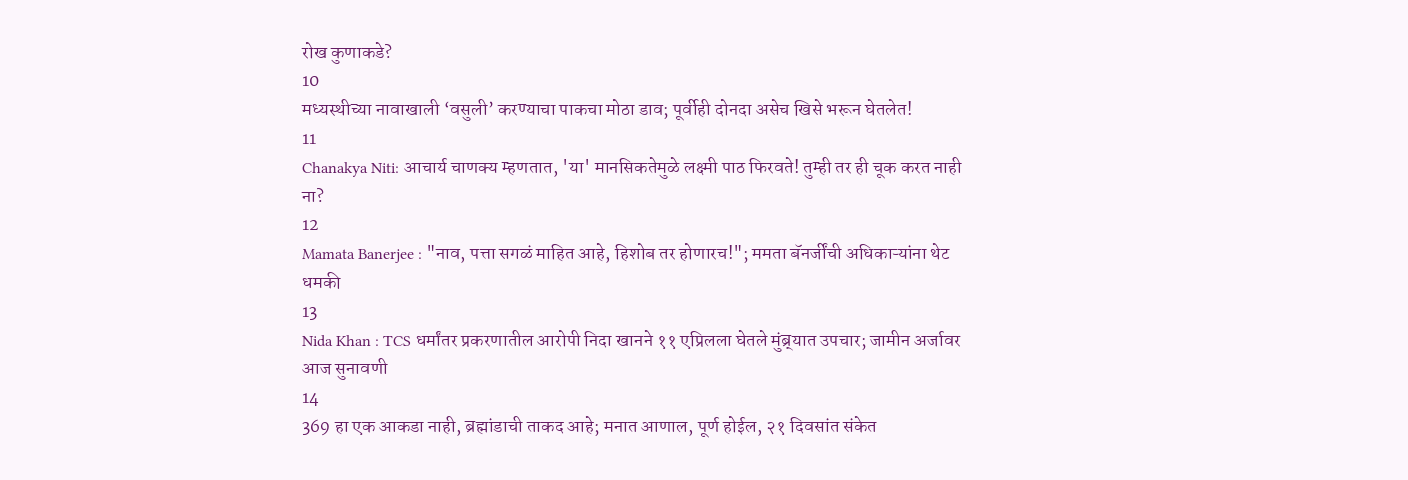रोख कुणाकडे?
10
मध्यस्थीच्या नावाखाली ‘वसुली’ करण्याचा पाकचा मोठा डाव; पूर्वीही दोनदा असेच खिसे भरून घेतलेत!
11
Chanakya Niti: आचार्य चाणक्य म्हणतात, 'या' मानसिकतेमुळे लक्ष्मी पाठ फिरवते! तुम्ही तर ही चूक करत नाही ना?
12
Mamata Banerjee : "नाव, पत्ता सगळं माहित आहे, हिशोब तर होणारच!"; ममता बॅनर्जींची अधिकाऱ्यांना थेट धमकी
13
Nida Khan : TCS धर्मांतर प्रकरणातील आरोपी निदा खानने ११ एप्रिलला घेतले मुंब्र्यात उपचार; जामीन अर्जावर आज सुनावणी
14
369 हा एक आकडा नाही, ब्रह्मांडाची ताकद आहे; मनात आणाल, पूर्ण होईल, २१ दिवसांत संकेत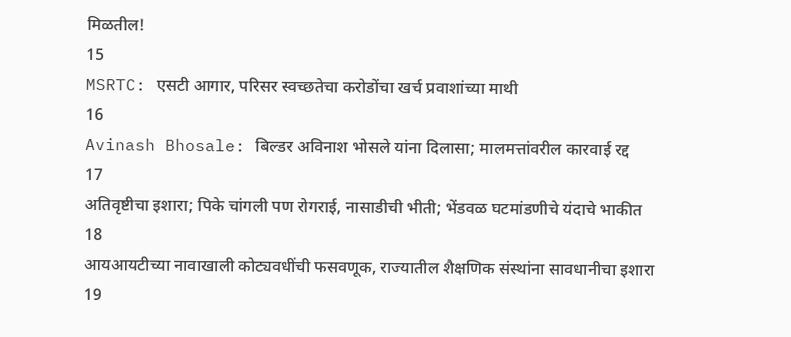मिळतील!
15
MSRTC: एसटी आगार, परिसर स्वच्छतेचा करोडोंचा खर्च प्रवाशांच्या माथी
16
Avinash Bhosale: बिल्डर अविनाश भोसले यांना दिलासा; मालमत्तांवरील कारवाई रद्द
17
अतिवृष्टीचा इशारा; पिके चांगली पण रोगराई, नासाडीची भीती; भेंडवळ घटमांडणीचे यंदाचे भाकीत
18
आयआयटीच्या नावाखाली कोट्यवधींची फसवणूक, राज्यातील शैक्षणिक संस्थांना सावधानीचा इशारा
19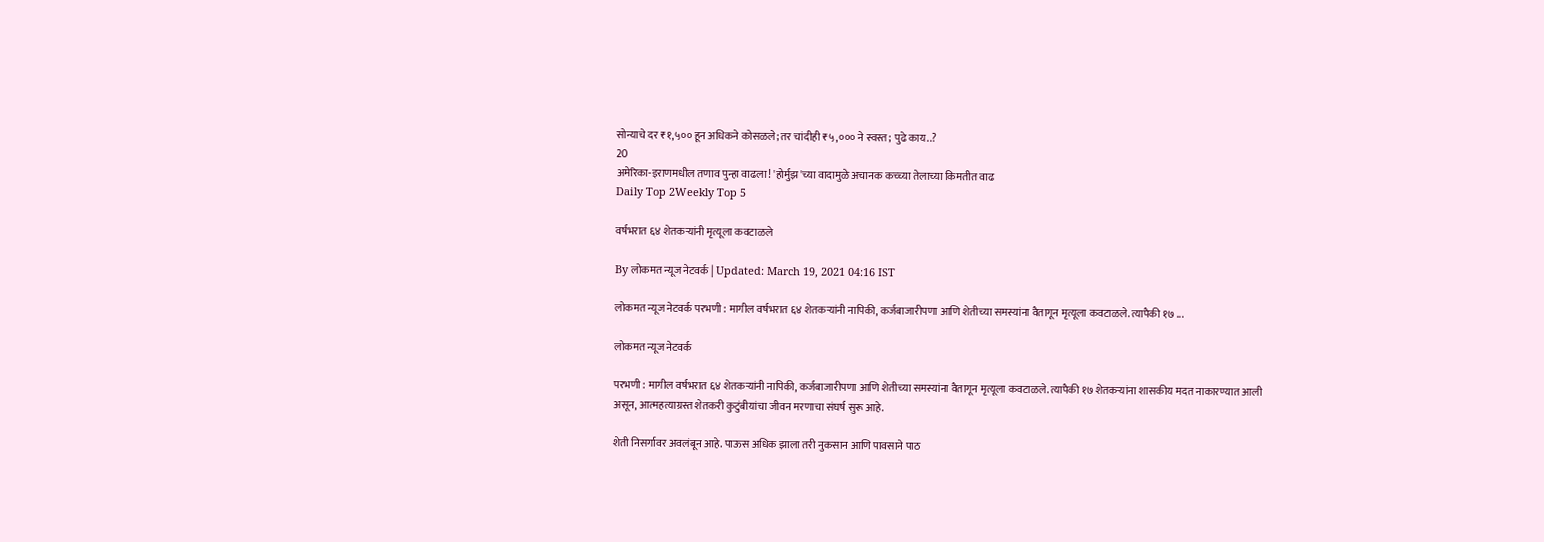सोन्याचे दर ₹१,५०० हून अधिकने कोसळले; तर चांदीही ₹५,००० ने स्वस्त; पुढे काय..?
20
अमेरिका-इराणमधील तणाव पुन्हा वाढला! 'होर्मुझ'च्या वादामुळे अचानक कच्च्या तेलाच्या किमतीत वाढ
Daily Top 2Weekly Top 5

वर्षभरात ६४ शेतकऱ्यांनी मृत्यूला कवटाळले

By लोकमत न्यूज नेटवर्क | Updated: March 19, 2021 04:16 IST

लोकमत न्यूज नेटवर्क परभणी : मागील वर्षभरात ६४ शेतकऱ्यांनी नापिकी, कर्जबाजारीपणा आणि शेतीच्या समस्यांना वैतागून मृत्यूला कवटाळले. त्यापैकी १७ ...

लोकमत न्यूज नेटवर्क

परभणी : मागील वर्षभरात ६४ शेतकऱ्यांनी नापिकी, कर्जबाजारीपणा आणि शेतीच्या समस्यांना वैतागून मृत्यूला कवटाळले. त्यापैकी १७ शेतकऱ्यांना शासकीय मदत नाकारण्यात आली असून, आत्महत्याग्रस्त शेतकरी कुटुंबीयांचा जीवन मरणाचा संघर्ष सुरू आहे.

शेती निसर्गावर अवलंबून आहे. पाऊस अधिक झाला तरी नुकसान आणि पावसाने पाठ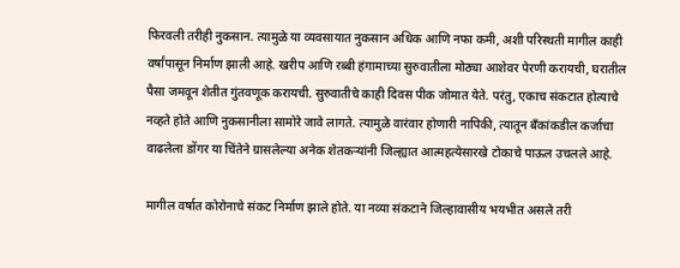फिरवली तरीही नुकसान. त्यामुळे या व्यवसायात नुकसान अधिक आणि नफा कमी, अशी परिस्थती मागील काही वर्षांपासून निर्माण झाली आहे. खरीप आणि रब्बी हंगामाच्या सुरुवातीला मोठ्या आशेवर पेरणी करायची, घरातील पैसा जमवून शेतीत गुंतवणूक करायची. सुरुवातीचे काही दिवस पीक जोमात येते. परंतु, एकाच संकटात होत्याचे नव्हते होते आणि नुकसानीला सामोरे जावे लागते. त्यामुळे वारंवार होणारी नापिकी, त्यातून बँकांकडील कर्जाचा वाढलेला डोंगर या चिंतेने ग्रासलेल्या अनेक शेतकऱ्यांनी जिल्ह्यात आत्महत्येसारखे टोकाचे पाऊल उचलले आहे.

मागील वर्षात कोरोनाचे संकट निर्माण झाले होते. या नव्या संकटाने जिल्हावासीय भयभीत असले तरी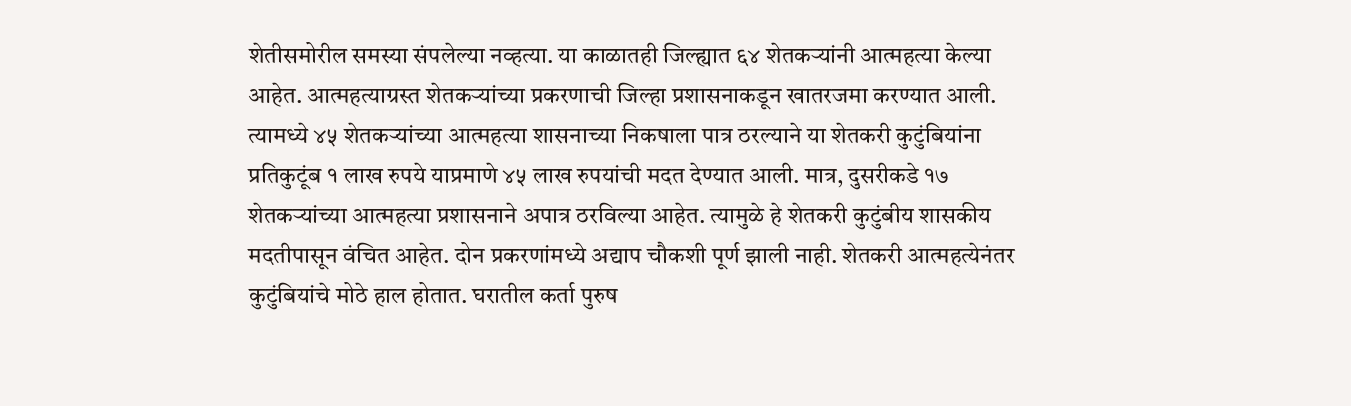शेतीसमोरील समस्या संपलेल्या नव्हत्या. या काळातही जिल्ह्यात ६४ शेतकऱ्यांनी आत्महत्या केल्या आहेत. आत्महत्याग्रस्त शेतकऱ्यांच्या प्रकरणाची जिल्हा प्रशासनाकडून खातरजमा करण्यात आली. त्यामध्ये ४५ शेतकऱ्यांच्या आत्महत्या शासनाच्या निकषाला पात्र ठरल्याने या शेतकरी कुटुंबियांना प्रतिकुटूंब १ लाख रुपये याप्रमाणे ४५ लाख रुपयांची मदत देण्यात आली. मात्र, दुसरीकडे १७ शेतकऱ्यांच्या आत्महत्या प्रशासनाने अपात्र ठरविल्या आहेत. त्यामुळे हे शेतकरी कुटुंबीय शासकीय मदतीपासून वंचित आहेत. दोन प्रकरणांमध्ये अद्याप चौकशी पूर्ण झाली नाही. शेतकरी आत्महत्येनंतर कुटुंबियांचे मोठे हाल होतात. घरातील कर्ता पुरुष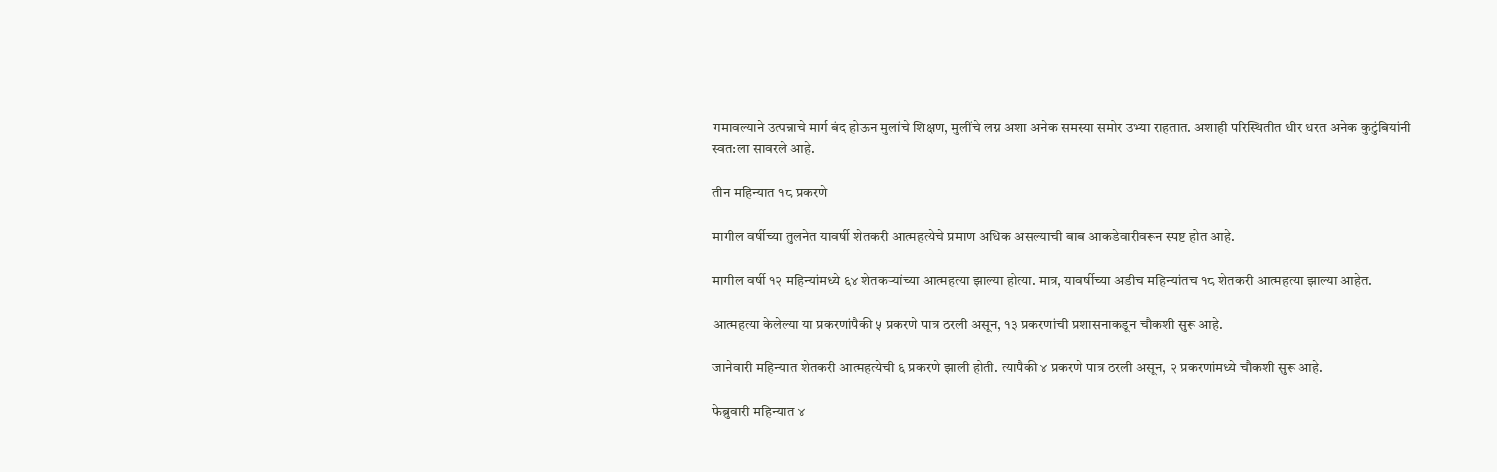गमावल्याने उत्पन्नाचे मार्ग बंद होऊन मुलांचे शिक्षण, मुलींचे लग्न अशा अनेक समस्या समोर उभ्या राहतात. अशाही परिस्थितीत धीर धरत अनेक कुटुंबियांनी स्वत:ला सावरले आहे.

तीन महिन्यात १८ प्रकरणे

मागील वर्षीच्या तुलनेत यावर्षी शेतकरी आत्महत्येचे प्रमाण अधिक असल्याची बाब आकडेवारीवरून स्पष्ट होत आहे.

मागील वर्षी १२ महिन्यांमध्ये ६४ शेतकऱ्यांच्या आत्महत्या झाल्या होत्या. मात्र, यावर्षीच्या अडीच महिन्यांतच १८ शेतकरी आत्महत्या झाल्या आहेत.

आत्महत्या केलेल्या या प्रकरणांपैकी ५ प्रकरणे पात्र ठरली असून, १३ प्रकरणांची प्रशासनाकडून चौकशी सुरू आहे.

जानेवारी महिन्यात शेतकरी आत्महत्येची ६ प्रकरणे झाली होती. त्यापैकी ४ प्रकरणे पात्र ठरली असून, २ प्रकरणांमध्ये चौकशी सुरू आहे.

फेब्रुवारी महिन्यात ४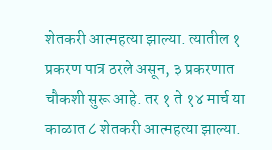शेतकरी आत्महत्या झाल्या. त्यातील १ प्रकरण पात्र ठरले असून, ३ प्रकरणात चौकशी सुरू आहे. तर १ ते १४ मार्च या काळात ८ शेतकरी आत्महत्या झाल्या.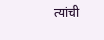त्यांची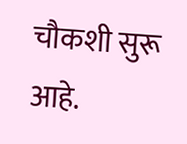चौकशी सुरू आहे.